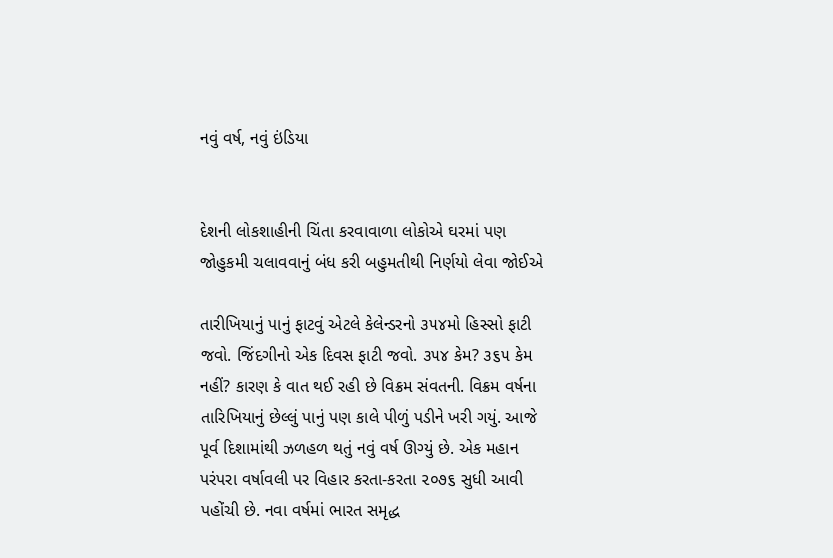નવું વર્ષ, નવું ઇંડિયા


દેશની લોકશાહીની ચિંતા કરવાવાળા લોકોએ ઘરમાં પણ જોહુકમી ચલાવવાનું બંધ કરી બહુમતીથી નિર્ણયો લેવા જોઈએ

તારીખિયાનું પાનું ફાટવું એટલે કેલેન્ડરનો ૩૫૪મો હિસ્સો ફાટી જવો. જિંદગીનો એક દિવસ ફાટી જવો. ૩૫૪ કેમ? ૩૬૫ કેમ નહીં? કારણ કે વાત થઈ રહી છે વિક્રમ સંવતની. વિક્રમ વર્ષના તારિખિયાનું છેલ્લું પાનું પણ કાલે પીળું પડીને ખરી ગયું. આજે પૂર્વ દિશામાંથી ઝળહળ થતું નવું વર્ષ ઊગ્યું છે. એક મહાન પરંપરા વર્ષાવલી પર વિહાર કરતા-કરતા ૨૦૭૬ સુધી આવી પહોંચી છે. નવા વર્ષમાં ભારત સમૃદ્ધ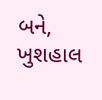બને, ખુશહાલ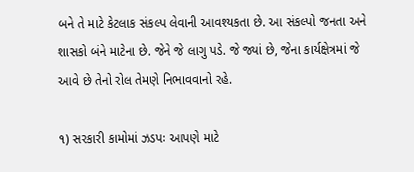બને તે માટે કેટલાક સંકલ્પ લેવાની આવશ્યકતા છે. આ સંકલ્પો જનતા અને શાસકો બંને માટેના છે. જેને જે લાગુ પડે. જે જ્યાં છે, જેના કાર્યક્ષેત્રમાં જે આવે છે તેનો રોલ તેમણે નિભાવવાનો રહે.

૧) સરકારી કામોમાં ઝડપઃ આપણે માટે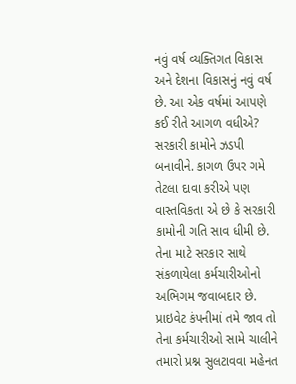નવું વર્ષ વ્યક્તિગત વિકાસ અને દેશના વિકાસનું નવું વર્ષ છે. આ એક વર્ષમાં આપણે કઈ રીતે આગળ વધીએ? સરકારી કામોને ઝડપી બનાવીને. કાગળ ઉપર ગમે તેટલા દાવા કરીએ પણ વાસ્તવિકતા એ છે કે સરકારી કામોની ગતિ સાવ ધીમી છે. તેના માટે સરકાર સાથે સંકળાયેલા કર્મચારીઓનો અભિગમ જવાબદાર છે. પ્રાઇવેટ કંપનીમાં તમે જાવ તો તેના કર્મચારીઓ સામે ચાલીને તમારો પ્રશ્ન સુલટાવવા મહેનત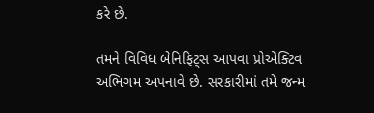કરે છે.

તમને વિવિધ બેનિફિટ્સ આપવા પ્રોએક્ટિવ અભિગમ અપનાવે છે. સરકારીમાં તમે જન્મ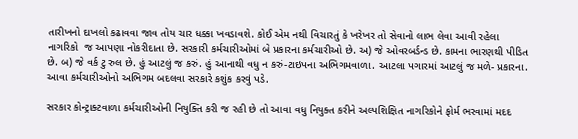તારીખનો દાખલો કઢાવવા જાવ તોય ચાર ધક્કા ખવડાવશે. કોઈ એમ નથી વિચારતું કે ખરેખર તો સેવાનો લાભ લેવા આવી રહેલા નાગરિકો  જ આપણા નોકરીદાતા છે. સરકારી કર્મચારીઓમાં બે પ્રકારના કર્મચારીઓ છે. અ) જે ઓવરબર્ડન્ડ છે. કામના ભારણથી પીડિત છે. બ) જે વર્ક ટુ રુલ છે. હું આટલું જ કરું. હું આનાથી વધુ ન કરું-ટાઇપના અભિગમવાળા. આટલા પગારમાં આટલું જ મળે- પ્રકારના. આવા કર્મચારીઓનો અભિગમ બદલવા સરકારે કશુંક કરવું પડે.

સરકાર કોન્ટ્રાક્ટવાળા કર્મચારીઓની નિયુક્તિ કરી જ રહી છે તો આવા વધુ નિયુક્ત કરીને અલ્પશિક્ષિત નાગરિકોને ફોર્મ ભરવામાં મદદ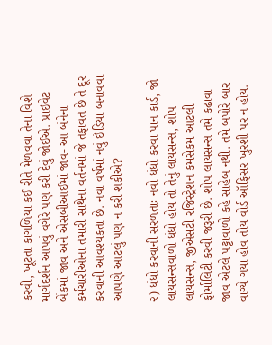કરવી, ખૂટતા કાગળિયા કઈ રીતે મેળવવા તેના વિશે માર્ગદર્શન આપવું વગેરે પણ કરી દેવું જોઈએ. પ્રાઇવેટ બેંકમાં જાવ અને એસબીઆઈમાં જાવ- આ બંનેના કર્મચારીઓના તમારી સાથેના વર્તનમાં જે તફાવત છે તે દૂર કરવાની આવશ્યકતા છે. નવા વર્ષમાં નવું ઇંડિયા બનાવવા આપણે આટલું પણ ન કરી શકીએ?

૨) ધંધો કરવાની સરળતાઃ નવો ધંધો કરવા પાન કાર્ડ, જો લાયસન્સવાળો ધંધો હોય તો તેનું લાયસન્સ, શોપ લાયસન્સ, જીએસટી રજિસ્ટ્રેશન કમસેકમ આટલી ફોર્માલિટી કરવી જરૂરી છે. શોપ લાયસન્સ તમે કઢાવા જાવ એટલે પટ્ટાવાળો કહે સાહેબ નથી. તમે બપોરે બાર વાગ્યે ગયા હોવ તોય વોર્ડ ઑફિસર ખુરશી પર ન હોય.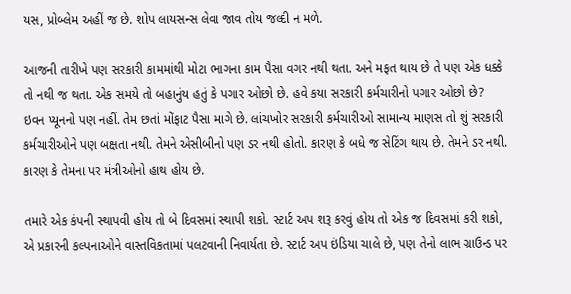યસ, પ્રોબ્લેમ અહીં જ છે. શોપ લાયસન્સ લેવા જાવ તોય જલ્દી ન મળે.

આજની તારીખે પણ સરકારી કામમાંથી મોટા ભાગના કામ પૈસા વગર નથી થતા. અને મફત થાય છે તે પણ એક ધક્કે તો નથી જ થતા. એક સમયે તો બહાનુંય હતું કે પગાર ઓછો છે. હવે કયા સરકારી કર્મચારીનો પગાર ઓછો છે?  ઇવન પ્યૂનનો પણ નહીં. તેમ છતાં મોંફાટ પૈસા માગે છે. લાંચખોર સરકારી કર્મચારીઓ સામાન્ય માણસ તો શું સરકારી કર્મચારીઓને પણ બક્ષતા નથી. તેમને એસીબીનો પણ ડર નથી હોતો. કારણ કે બધે જ સેટિંગ થાય છે. તેમને ડર નથી. કારણ કે તેમના પર મંત્રીઓનો હાથ હોય છે.

તમારે એક કંપની સ્થાપવી હોય તો બે દિવસમાં સ્થાપી શકો. સ્ટાર્ટ અપ શરૂ કરવું હોય તો એક જ દિવસમાં કરી શકો, એ પ્રકારની કલ્પનાઓને વાસ્તવિકતામાં પલટવાની નિવાર્યતા છે. સ્ટાર્ટ અપ ઇંડિયા ચાલે છે, પણ તેનો લાભ ગ્રાઉન્ડ પર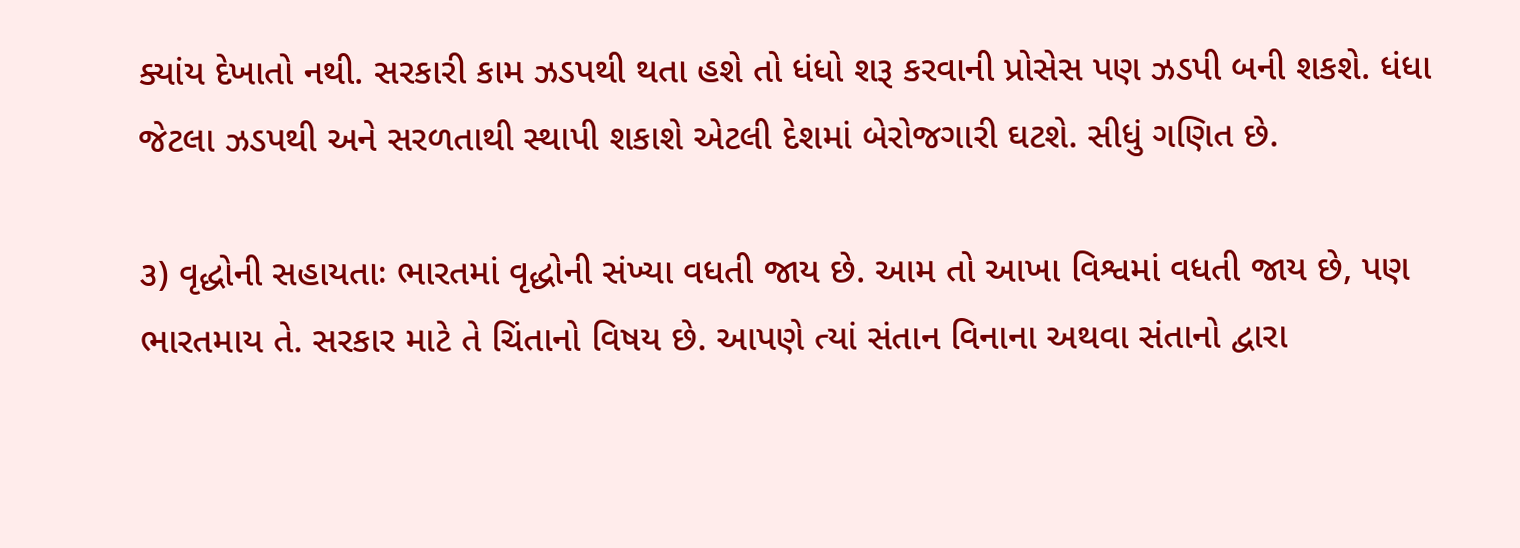ક્યાંય દેખાતો નથી. સરકારી કામ ઝડપથી થતા હશે તો ધંધો શરૂ કરવાની પ્રોસેસ પણ ઝડપી બની શકશે. ધંધા જેટલા ઝડપથી અને સરળતાથી સ્થાપી શકાશે એટલી દેશમાં બેરોજગારી ઘટશે. સીધું ગણિત છે.

૩) વૃદ્ધોની સહાયતાઃ ભારતમાં વૃદ્ધોની સંખ્યા વધતી જાય છે. આમ તો આખા વિશ્વમાં વધતી જાય છે, પણ ભારતમાય તે. સરકાર માટે તે ચિંતાનો વિષય છે. આપણે ત્યાં સંતાન વિનાના અથવા સંતાનો દ્વારા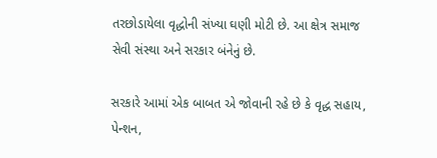તરછોડાયેલા વૃદ્ધોની સંખ્યા ઘણી મોટી છે. આ ક્ષેત્ર સમાજ સેવી સંસ્થા અને સરકાર બંનેનું છે.

સરકારે આમાં એક બાબત એ જોવાની રહે છે કે વૃદ્ધ સહાય, પેન્શન,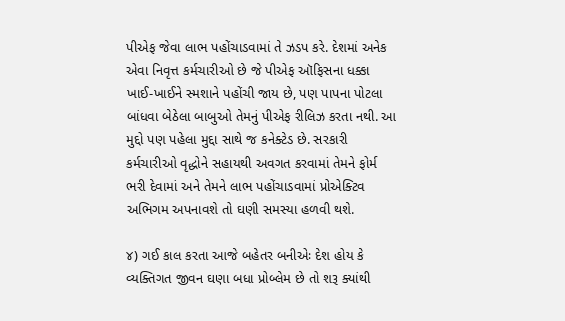પીએફ જેવા લાભ પહોંચાડવામાં તે ઝડપ કરે. દેશમાં અનેક એવા નિવૃત્ત કર્મચારીઓ છે જે પીએફ ઑફિસના ધક્કા ખાઈ-ખાઈને સ્મશાને પહોંચી જાય છે, પણ પાપના પોટલા બાંધવા બેઠેલા બાબુઓ તેમનું પીએફ રીલિઝ કરતા નથી. આ મુદ્દો પણ પહેલા મુદ્દા સાથે જ કનેક્ટેડ છે. સરકારી કર્મચારીઓ વૃદ્ધોને સહાયથી અવગત કરવામાં તેમને ફોર્મ ભરી દેવામાં અને તેમને લાભ પહોંચાડવામાં પ્રોએક્ટિવ અભિગમ અપનાવશે તો ઘણી સમસ્યા હળવી થશે.

૪) ગઈ કાલ કરતા આજે બહેતર બનીએઃ દેશ હોય કે વ્યક્તિગત જીવન ઘણા બધા પ્રોબ્લેમ છે તો શરૂ ક્યાંથી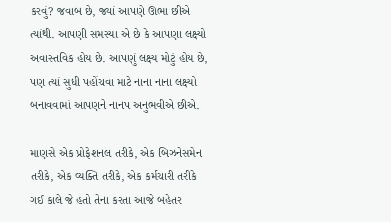કરવું? જવાબ છે, જ્યાં આપણે ઊભા છીએ ત્યાંથી. આપણી સમસ્યા એ છે કે આપણા લક્ષ્યો અવાસ્તવિક હોય છે. આપણું લક્ષ્ય મોટું હોય છે, પણ ત્યાં સુધી પહોંચવા માટે નાના નાના લક્ષ્યો બનાવવામાં આપણને નાનપ અનુભવીએ છીએ.

માણસે એક પ્રોફેશનલ તરીકે, એક બિઝનેસમેન તરીકે, એક વ્યક્તિ તરીકે, એક કર્મચારી તરીકે ગઈ કાલે જે હતો તેના કરતા આજે બહેતર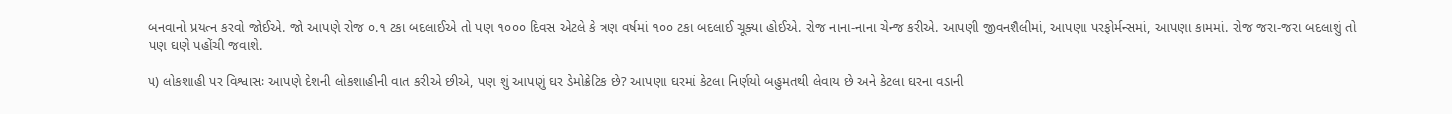બનવાનો પ્રયત્ન કરવો જોઈએ. જો આપણે રોજ ૦.૧ ટકા બદલાઈએ તો પણ ૧૦૦૦ દિવસ એટલે કે ત્રણ વર્ષમાં ૧૦૦ ટકા બદલાઈ ચૂક્યા હોઈએ. રોજ નાના-નાના ચેન્જ કરીએ. આપણી જીવનશૈલીમાં, આપણા પરફોર્મન્સમાં, આપણા કામમાં. રોજ જરા-જરા બદલાશું તો પણ ઘણે પહોંચી જવાશે.

૫) લોકશાહી પર વિશ્વાસઃ આપણે દેશની લોકશાહીની વાત કરીએ છીએ, પણ શું આપણું ઘર ડેમોક્રેટિક છે? આપણા ઘરમાં કેટલા નિર્ણયો બહુમતથી લેવાય છે અને કેટલા ઘરના વડાની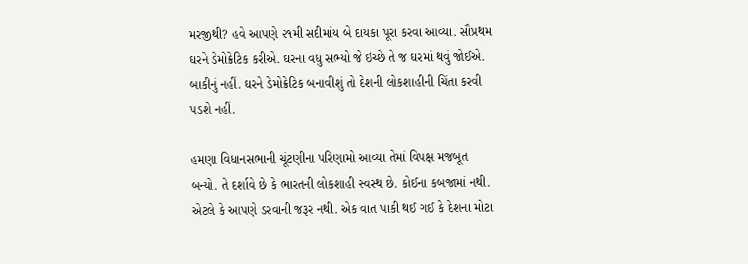મરજીથી? હવે આપણે ૨૧મી સદીમાંય બે દાયકા પૂરા કરવા આવ્યા. સૌપ્રથમ ઘરને ડેમોક્રેટિક કરીએ. ઘરના વધુ સભ્યો જે ઇચ્છે તે જ ઘરમાં થવું જોઈએ. બાકીનું નહીં. ઘરને ડેમોક્રેટિક બનાવીશું તો દેશની લોકશાહીની ચિંતા કરવી પડશે નહીં.

હમણા વિધાનસભાની ચૂંટણીના પરિણામો આવ્યા તેમાં વિપક્ષ મજબૂત બન્યો. તે દર્શાવે છે કે ભારતની લોકશાહી સ્વસ્થ છે. કોઈના કબજામાં નથી. એટલે કે આપણે ડરવાની જરૂર નથી. એક વાત પાકી થઈ ગઈ કે દેશના મોટા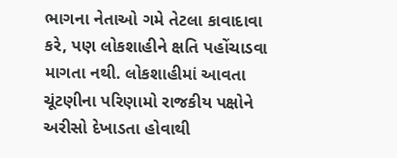ભાગના નેતાઓ ગમે તેટલા કાવાદાવા કરે, પણ લોકશાહીને ક્ષતિ પહોંચાડવા માગતા નથી. લોકશાહીમાં આવતા ચૂંટણીના પરિણામો રાજકીય પક્ષોને અરીસો દેખાડતા હોવાથી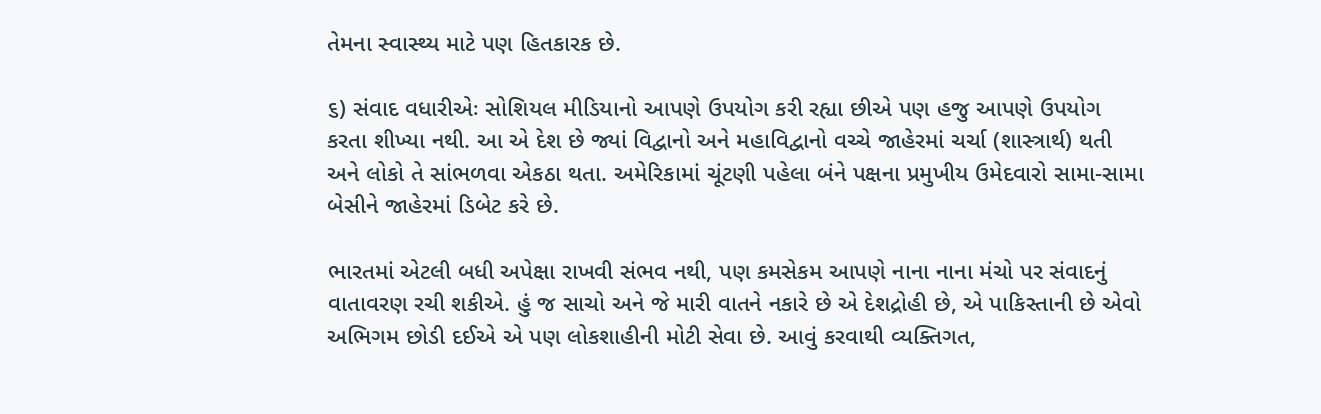તેમના સ્વાસ્થ્ય માટે પણ હિતકારક છે.

૬) સંવાદ વધારીએઃ સોશિયલ મીડિયાનો આપણે ઉપયોગ કરી રહ્યા છીએ પણ હજુ આપણે ઉપયોગ કરતા શીખ્યા નથી. આ એ દેશ છે જ્યાં વિદ્વાનો અને મહાવિદ્વાનો વચ્ચે જાહેરમાં ચર્ચા (શાસ્ત્રાર્થ) થતી અને લોકો તે સાંભળવા એકઠા થતા. અમેરિકામાં ચૂંટણી પહેલા બંને પક્ષના પ્રમુખીય ઉમેદવારો સામા-સામા બેસીને જાહેરમાં ડિબેટ કરે છે.

ભારતમાં એટલી બધી અપેક્ષા રાખવી સંભવ નથી, પણ કમસેકમ આપણે નાના નાના મંચો પર સંવાદનું વાતાવરણ રચી શકીએ. હું જ સાચો અને જે મારી વાતને નકારે છે એ દેશદ્રોહી છે, એ પાકિસ્તાની છે એવો અભિગમ છોડી દઈએ એ પણ લોકશાહીની મોટી સેવા છે. આવું કરવાથી વ્યક્તિગત,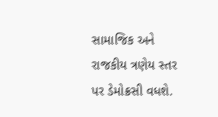સામાજિક અને રાજકીય ત્રણેય સ્તર પર ડેમોક્રસી વધશે.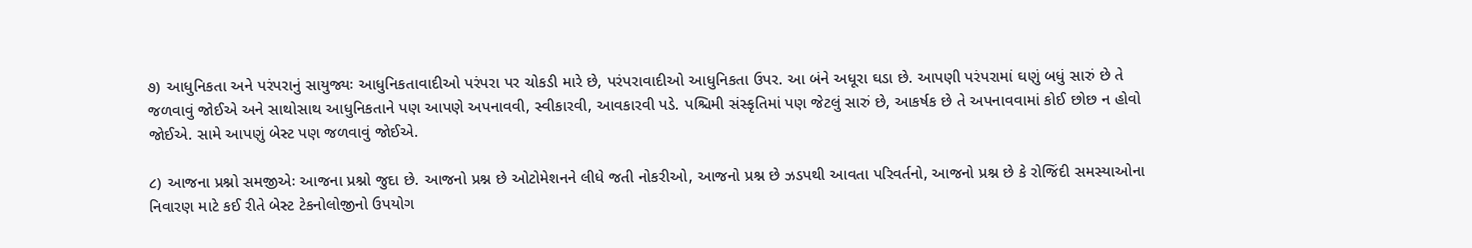૭) આધુનિકતા અને પરંપરાનું સાયુજ્યઃ આધુનિકતાવાદીઓ પરંપરા પર ચોકડી મારે છે, પરંપરાવાદીઓ આધુનિકતા ઉપર. આ બંને અધૂરા ઘડા છે. આપણી પરંપરામાં ઘણું બધું સારું છે તે જળવાવું જોઈએ અને સાથોસાથ આધુનિકતાને પણ આપણે અપનાવવી, સ્વીકારવી, આવકારવી પડે. પશ્ચિમી સંસ્કૃતિમાં પણ જેટલું સારું છે, આકર્ષક છે તે અપનાવવામાં કોઈ છોછ ન હોવો જોઈએ. સામે આપણું બેસ્ટ પણ જળવાવું જોઈએ.

૮) આજના પ્રશ્નો સમજીએઃ આજના પ્રશ્નો જુદા છે. આજનો પ્રશ્ન છે ઓટોમેશનને લીધે જતી નોકરીઓ, આજનો પ્રશ્ન છે ઝડપથી આવતા પરિવર્તનો, આજનો પ્રશ્ન છે કે રોજિંદી સમસ્યાઓના નિવારણ માટે કઈ રીતે બેસ્ટ ટેકનોલોજીનો ઉપયોગ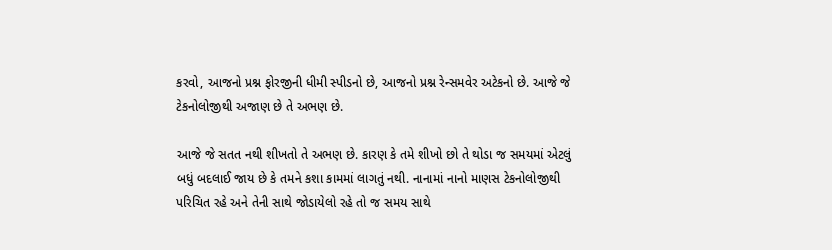કરવો, આજનો પ્રશ્ન ફોરજીની ધીમી સ્પીડનો છે, આજનો પ્રશ્ન રેન્સમવેર અટેકનો છે. આજે જે ટેકનોલોજીથી અજાણ છે તે અભણ છે.

આજે જે સતત નથી શીખતો તે અભણ છે. કારણ કે તમે શીખો છો તે થોડા જ સમયમાં એટલું બધું બદલાઈ જાય છે કે તમને કશા કામમાં લાગતું નથી. નાનામાં નાનો માણસ ટેકનોલોજીથી પરિચિત રહે અને તેની સાથે જોડાયેલો રહે તો જ સમય સાથે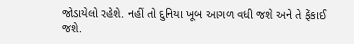જોડાયેલો રહેશે. નહીં તો દુનિયા ખૂબ આગળ વધી જશે અને તે ફેંકાઈ જશે.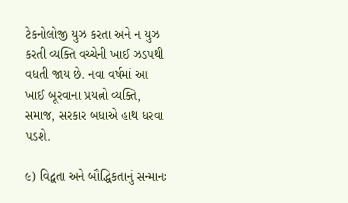ટેકનોલોજી યુઝ કરતા અને ન યુઝ કરતી વ્યક્તિ વચ્ચેની ખાઈ ઝડપથી વધતી જાય છે. નવા વર્ષમાં આ ખાઈ બૂરવાના પ્રયત્નો વ્યક્તિ, સમાજ, સરકાર બધાએ હાથ ધરવા પડશે.

૯) વિદ્વતા અને બૌદ્ધિકતાનું સન્માનઃ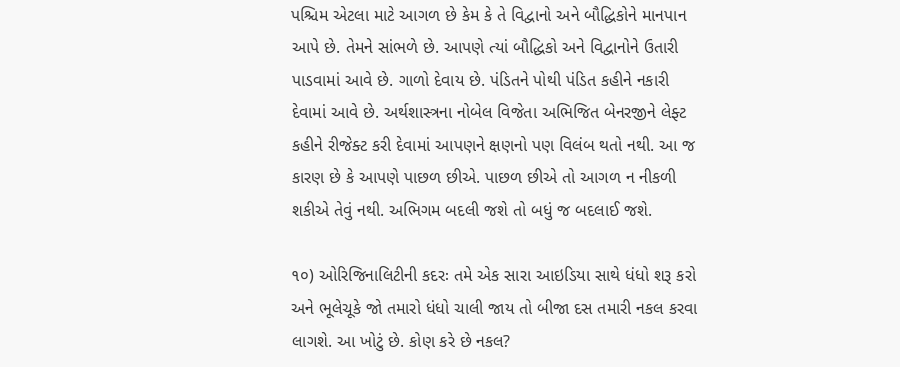પશ્ચિમ એટલા માટે આગળ છે કેમ કે તે વિદ્વાનો અને બૌદ્ધિકોને માનપાન આપે છે. તેમને સાંભળે છે. આપણે ત્યાં બૌદ્ધિકો અને વિદ્વાનોને ઉતારી પાડવામાં આવે છે. ગાળો દેવાય છે. પંડિતને પોથી પંડિત કહીને નકારી દેવામાં આવે છે. અર્થશાસ્ત્રના નોબેલ વિજેતા અભિજિત બેનરજીને લેફ્ટ કહીને રીજેક્ટ કરી દેવામાં આપણને ક્ષણનો પણ વિલંબ થતો નથી. આ જ કારણ છે કે આપણે પાછળ છીએ. પાછળ છીએ તો આગળ ન નીકળી શકીએ તેવું નથી. અભિગમ બદલી જશે તો બધું જ બદલાઈ જશે.

૧૦) ઓરિજિનાલિટીની કદરઃ તમે એક સારા આઇડિયા સાથે ધંધો શરૂ કરો અને ભૂલેચૂકે જો તમારો ધંધો ચાલી જાય તો બીજા દસ તમારી નકલ કરવા લાગશે. આ ખોટું છે. કોણ કરે છે નકલ?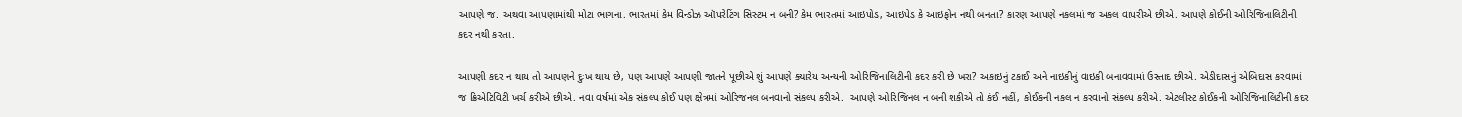આપણે જ. અથવા આપણામાંથી મોટા ભાગના. ભારતમાં કેમ વિન્ડોઝ ઑપરેટિંગ સિસ્ટમ ન બની? કેમ ભારતમાં આઇપોડ, આઇપેડ કે આઇફોન નથી બનતા? કારણ આપણે નકલમાં જ અકલ વાપરીએ છીએ. આપણે કોઈની ઓરિજિનાલિટીની કદર નથી કરતા.

આપણી કદર ન થાય તો આપણને દુઃખ થાય છે, પણ આપણે આપણી જાતને પૂછીએ શું આપણે ક્યારેય અન્યની ઓરિજિનાલિટીની કદર કરી છે ખરા? અકાઇનું ટકાઈ અને નાઇકીનું વાઇકી બનાવવામાં ઉસ્તાદ છીએ. એડીદાસનું એબિદાસ કરવામાં જ ક્રિએટિવિટી ખર્ચ કરીએ છીએ. નવા વર્ષમાં એક સંકલ્પ કોઈ પણ ક્ષેત્રમાં ઓરિજનલ બનવાનો સંકલ્પ કરીએ.  આપણે ઓરિજિનલ ન બની શકીએ તો કંઈ નહીં, કોઈકની નકલ ન કરવાનો સંકલ્પ કરીએ. એટલીસ્ટ કોઈકની ઓરિજિનાલિટીની કદર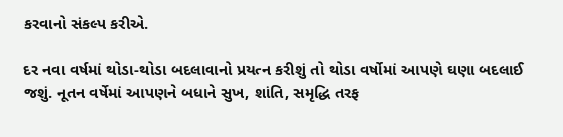કરવાનો સંકલ્પ કરીએ.

દર નવા વર્ષમાં થોડા-થોડા બદલાવાનો પ્રયત્ન કરીશું તો થોડા વર્ષોમાં આપણે ઘણા બદલાઈ જશું. નૂતન વર્ષેમાં આપણને બધાને સુખ, શાંતિ, સમૃદ્ધિ તરફ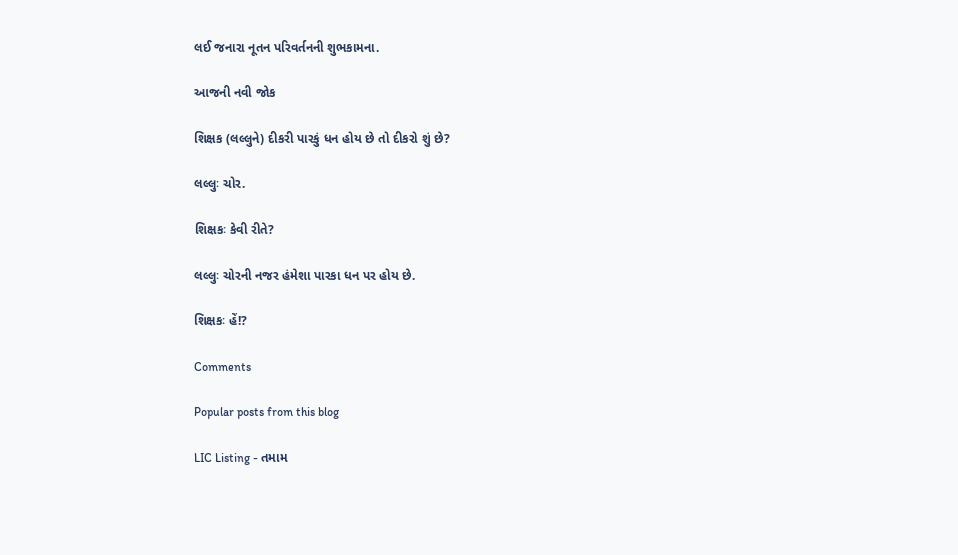લઈ જનારા નૂતન પરિવર્તનની શુભકામના.

આજની નવી જોક

શિક્ષક (લલ્લુને) દીકરી પારકું ધન હોય છે તો દીકરો શું છે?

લલ્લુઃ ચોર.

શિક્ષકઃ કેવી રીતે?

લલ્લુઃ ચોરની નજર હંમેશા પારકા ધન પર હોય છે.

શિક્ષકઃ હેં!?

Comments

Popular posts from this blog

LIC Listing - તમામ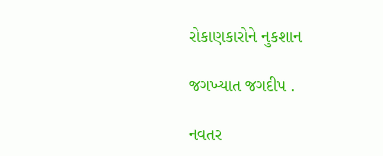રોકાણકારોને નુકશાન

જગખ્યાત જગદીપ .

નવતર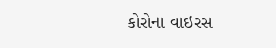કોરોના વાઇરસ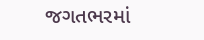જગતભરમાં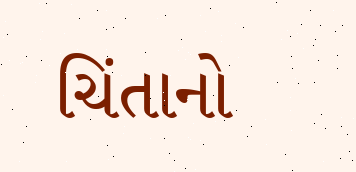ચિંતાનો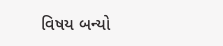વિષય બન્યો